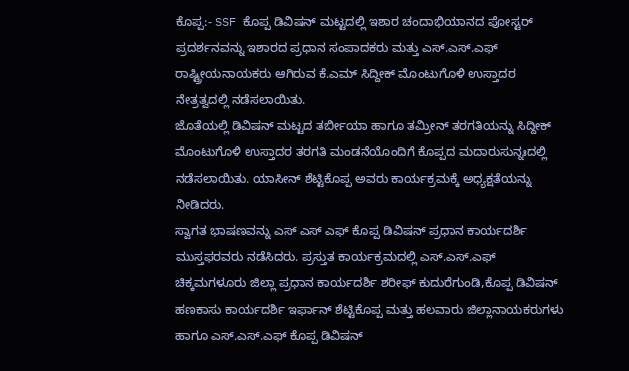ಕೊಪ್ಪ:- SSF ಕೊಪ್ಪ ಡಿವಿಷನ್ ಮಟ್ಟದಲ್ಲಿ ಇಶಾರ ಚಂದಾಭಿಯಾನದ ಪೋಸ್ಟರ್ ಪ್ರದರ್ಶನವನ್ನು ಇಶಾರದ ಪ್ರಧಾನ ಸಂಪಾದಕರು ಮತ್ತು ಎಸ್.ಎಸ್.ಎಫ್ ರಾಷ್ಟ್ರೀಯನಾಯಕರು ಆಗಿರುವ ಕೆ.ಎಮ್ ಸಿದ್ದೀಕ್ ಮೊಂಟುಗೊಳಿ ಉಸ್ತಾದರ ನೇತ್ರತ್ವದಲ್ಲಿ ನಡೆಸಲಾಯಿತು.
ಜೊತೆಯಲ್ಲಿ ಡಿವಿಷನ್ ಮಟ್ಟದ ತರ್ಬೀಯಾ ಹಾಗೂ ತಮ್ರೀನ್ ತರಗತಿಯನ್ನು ಸಿದ್ದೀಕ್ ಮೊಂಟುಗೊಳಿ ಉಸ್ತಾದರ ತರಗತಿ ಮಂಡನೆಯೊಂದಿಗೆ ಕೊಪ್ಪದ ಮದಾರುಸುನ್ನಃದಲ್ಲಿ ನಡೆಸಲಾಯಿತು. ಯಾಸೀನ್ ಶೆಟ್ಟಿಕೊಪ್ಪ ಅವರು ಕಾರ್ಯಕ್ರಮಕ್ಕೆ ಅಧ್ಯಕ್ಷತೆಯನ್ನು ನೀಡಿದರು.
ಸ್ವಾಗತ ಭಾಷಣವನ್ನು ಎಸ್ ಎಸ್ ಎಫ್ ಕೊಪ್ಪ ಡಿವಿಷನ್ ಪ್ರಧಾನ ಕಾರ್ಯದರ್ಶಿ ಮುಸ್ತಫರವರು ನಡೆಸಿದರು. ಪ್ರಸ್ತುತ ಕಾರ್ಯಕ್ರಮದಲ್ಲಿ ಎಸ್.ಎಸ್.ಎಫ್ ಚಿಕ್ಕಮಗಳೂರು ಜಿಲ್ಲಾ ಪ್ರಧಾನ ಕಾರ್ಯದರ್ಶಿ ಶರೀಫ್ ಕುದುರೆಗುಂಡಿ,ಕೊಪ್ಪ ಡಿವಿಷನ್ ಹಣಕಾಸು ಕಾರ್ಯದರ್ಶಿ ಇರ್ಫಾನ್ ಶೆಟ್ಟಿಕೊಪ್ಪ ಮತ್ತು ಹಲವಾರು ಜಿಲ್ಲಾನಾಯಕರುಗಳು ಹಾಗೂ ಎಸ್.ಎಸ್.ಎಫ್ ಕೊಪ್ಪ ಡಿವಿಷನ್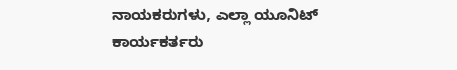ನಾಯಕರುಗಳು, ಎಲ್ಲಾ ಯೂನಿಟ್ ಕಾರ್ಯಕರ್ತರು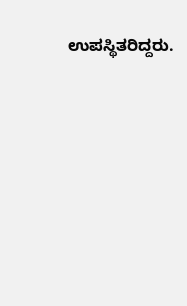ಉಪಸ್ಥಿತರಿದ್ದರು.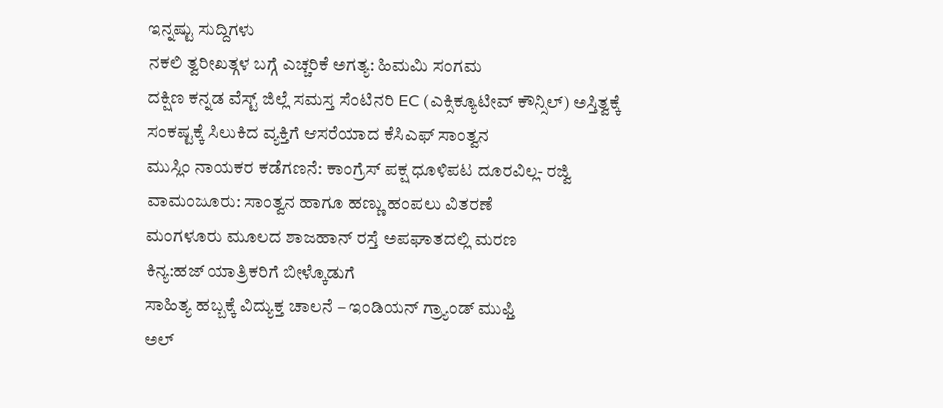ಇನ್ನಷ್ಟು ಸುದ್ದಿಗಳು
ನಕಲಿ ತ್ವರೀಖತ್ಗಳ ಬಗ್ಗೆ ಎಚ್ಚರಿಕೆ ಅಗತ್ಯ: ಹಿಮಮಿ ಸಂಗಮ
ದಕ್ಷಿಣ ಕನ್ನಡ ವೆಸ್ಟ್ ಜಿಲ್ಲೆ ಸಮಸ್ತ ಸೆಂಟಿನರಿ EC (ಎಕ್ಸಿಕ್ಯೂಟೀವ್ ಕೌನ್ಸಿಲ್) ಅಸ್ತಿತ್ವಕ್ಕೆ
ಸಂಕಷ್ಟಕ್ಕೆ ಸಿಲುಕಿದ ವ್ಯಕ್ತಿಗೆ ಆಸರೆಯಾದ ಕೆಸಿಎಫ್ ಸಾಂತ್ವನ
ಮುಸ್ಲಿಂ ನಾಯಕರ ಕಡೆಗಣನೆ: ಕಾಂಗ್ರೆಸ್ ಪಕ್ಷ ಧೂಳಿಪಟ ದೂರವಿಲ್ಲ- ರಜ್ವಿ
ವಾಮಂಜೂರು: ಸಾಂತ್ವನ ಹಾಗೂ ಹಣ್ಣು ಹಂಪಲು ವಿತರಣೆ
ಮಂಗಳೂರು ಮೂಲದ ಶಾಜಹಾನ್ ರಸ್ತೆ ಅಪಘಾತದಲ್ಲಿ ಮರಣ
ಕಿನ್ಯ:ಹಜ್ ಯಾತ್ರಿಕರಿಗೆ ಬೀಳ್ಕೊಡುಗೆ
ಸಾಹಿತ್ಯ ಹಬ್ಬಕ್ಕೆ ವಿದ್ಯುಕ್ತ ಚಾಲನೆ – ಇಂಡಿಯನ್ ಗ್ರ್ಯಾಂಡ್ ಮುಫ್ತಿ
ಅಲ್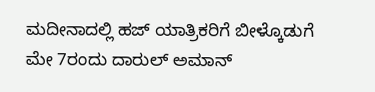ಮದೀನಾದಲ್ಲಿ ಹಜ್ ಯಾತ್ರಿಕರಿಗೆ ಬೀಳ್ಕೊಡುಗೆ
ಮೇ 7ರಂದು ದಾರುಲ್ ಅಮಾನ್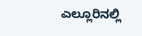ಎಲ್ಲೂರಿನಲ್ಲಿ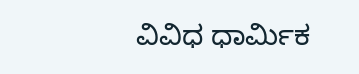ವಿವಿಧ ಧಾರ್ಮಿಕ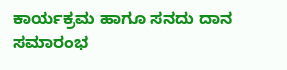ಕಾರ್ಯಕ್ರಮ ಹಾಗೂ ಸನದು ದಾನ ಸಮಾರಂಭ